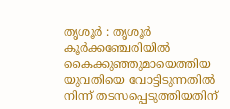തൃശൂർ : തൃശൂർ കൂർക്കഞ്ചേരിയിൽ കൈക്കുഞ്ഞുമായെത്തിയ യുവതിയെ വോട്ടിടുന്നതിൽ നിന്ന് തടസപ്പെടുത്തിയതിന്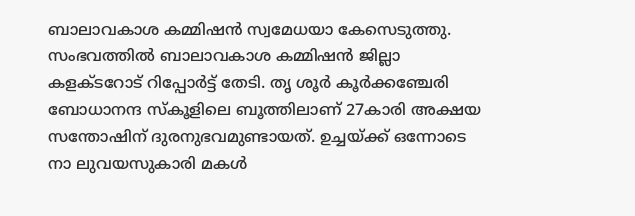ബാലാവകാശ കമ്മിഷൻ സ്വമേധയാ കേസെടുത്തു. സംഭവത്തിൽ ബാലാവകാശ കമ്മിഷൻ ജില്ലാ കളക്ടറോട് റിപ്പോർട്ട് തേടി. തൃ ശൂർ കൂർക്കഞ്ചേരി ബോധാനന്ദ സ്കൂളിലെ ബൂത്തിലാണ് 27കാരി അക്ഷയ സന്തോഷിന് ദുരനുഭവമുണ്ടായത്. ഉച്ചയ്ക്ക് ഒന്നോടെ നാ ലുവയസുകാരി മകൾ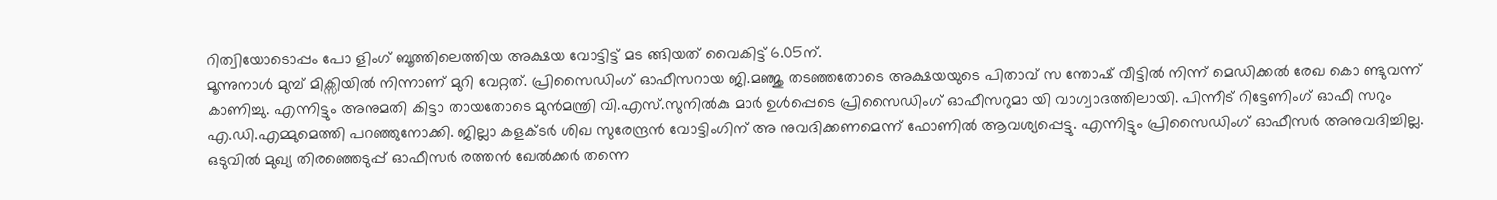റിത്വിയോടൊപ്പം പോ ളിംഗ് ബൂത്തിലെത്തിയ അക്ഷയ വോട്ടിട്ട് മട ങ്ങിയത് വൈകിട്ട് 6.05ന്.
മൂന്നുനാൾ മുമ്പ് മിക്സിയിൽ നിന്നാണ് മുറി വേറ്റത്. പ്രിസൈഡിംഗ് ഓഫീസറായ ജി.മഞ്ജു തടഞ്ഞതോടെ അക്ഷയയുടെ പിതാവ് സ ന്തോഷ് വീട്ടിൽ നിന്ന് മെഡിക്കൽ രേഖ കൊ ണ്ടുവന്ന് കാണിച്ചു. എന്നിട്ടും അനുമതി കിട്ടാ തായതോടെ മുൻമന്ത്രി വി.എസ്.സുനിൽകു മാർ ഉൾപ്പെടെ പ്രിസൈഡിംഗ് ഓഫീസറുമാ യി വാഗ്വാദത്തിലായി. പിന്നീട് റിട്ടേണിംഗ് ഓഫീ സറും എ.ഡി.എമ്മുമെത്തി പറഞ്ഞുനോക്കി. ജില്ലാ കളക്ടർ ശിഖ സുരേന്ദ്രൻ വോട്ടിംഗിന് അ നുവദിക്കണമെന്ന് ഫോണിൽ ആവശ്യപ്പെട്ടു. എന്നിട്ടും പ്രിസൈഡിംഗ് ഓഫീസർ അനുവദിച്ചില്ല. ഒടുവിൽ മുഖ്യ തിരഞ്ഞെടുപ്പ് ഓഫീസർ രത്തൻ ഖേൽക്കർ തന്നെ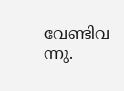വേണ്ടിവ ന്നു.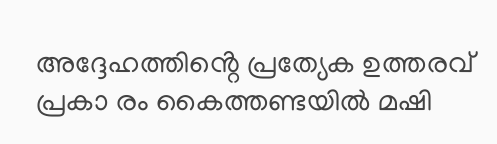അദ്ദേഹത്തിൻ്റെ പ്രത്യേക ഉത്തരവ് പ്രകാ രം കൈത്തണ്ടയിൽ മഷി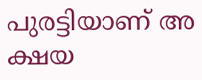പുരട്ടിയാണ് അ ക്ഷയ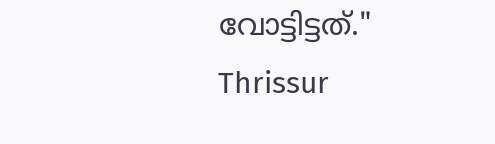വോട്ടിട്ടത്."
Thrissur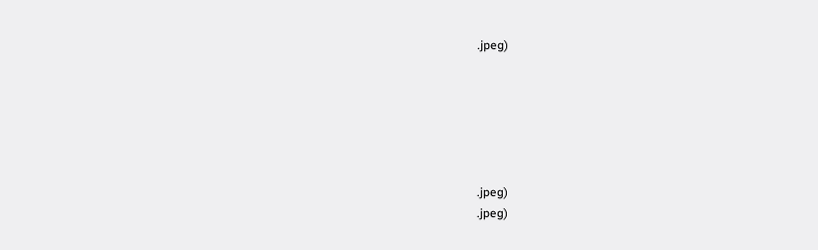.jpeg)






.jpeg)
.jpeg)